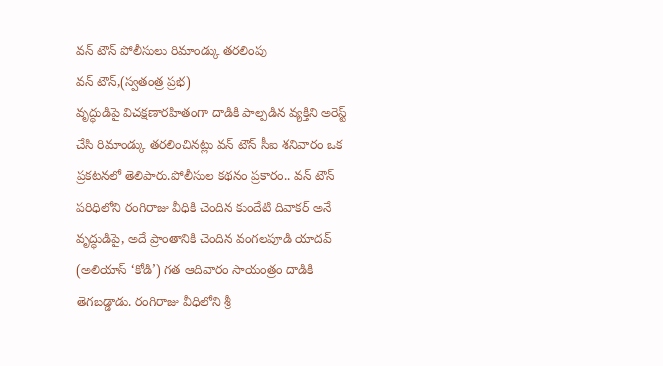వన్ టౌన్ పోలీసులు రిమాండ్కు తరలింపు
వన్ టౌన్,(స్వతంత్ర ప్రభ)
వృద్ధుడిపై విచక్షణారహితంగా దాడికి పాల్పడిన వ్యక్తిని అరెస్ట్ చేసి రిమాండ్కు తరలించినట్లు వన్ టౌన్ సీఐ శనివారం ఒక ప్రకటనలో తెలిపారు.పోలీసుల కథనం ప్రకారం.. వన్ టౌన్ పరిధిలోని రంగిరాజు వీధికి చెందిన కుందేటి దివాకర్ అనే వృద్ధుడిపై, అదే ప్రాంతానికి చెందిన వంగలపూడి యాదవ్ (అలియాస్ ‘కోడి’) గత ఆదివారం సాయంత్రం దాడికి తెగబడ్డాడు. రంగిరాజు వీధిలోని శ్రీ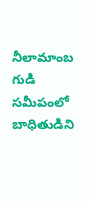నీలామాంబ గుడి సమీపంలో బాధితుడిని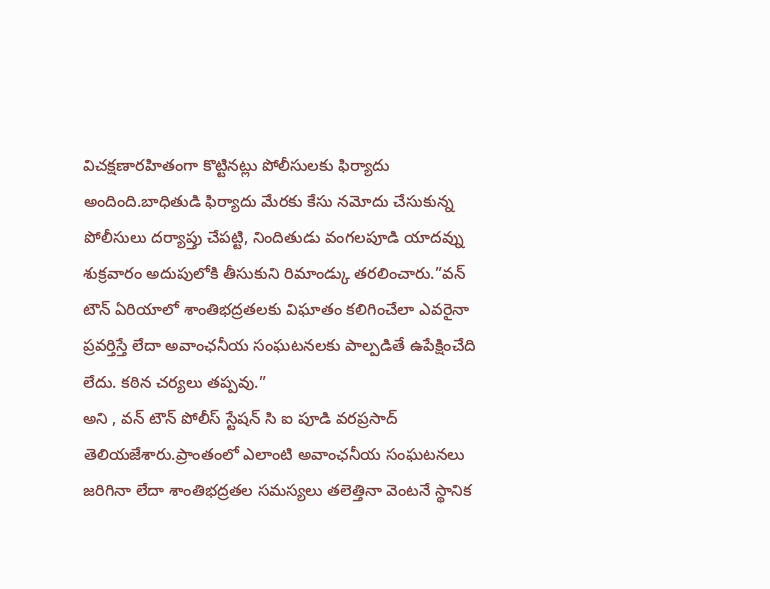విచక్షణారహితంగా కొట్టినట్లు పోలీసులకు ఫిర్యాదు అందింది.బాధితుడి ఫిర్యాదు మేరకు కేసు నమోదు చేసుకున్న పోలీసులు దర్యాప్తు చేపట్టి, నిందితుడు వంగలపూడి యాదవ్ను శుక్రవారం అదుపులోకి తీసుకుని రిమాండ్కు తరలించారు.”వన్ టౌన్ ఏరియాలో శాంతిభద్రతలకు విఘాతం కలిగించేలా ఎవరైనా ప్రవర్తిస్తే లేదా అవాంఛనీయ సంఘటనలకు పాల్పడితే ఉపేక్షించేది లేదు. కఠిన చర్యలు తప్పవు.”
అని , వన్ టౌన్ పోలీస్ స్టేషన్ సి ఐ పూడి వరప్రసాద్ తెలియజేశారు.ప్రాంతంలో ఎలాంటి అవాంఛనీయ సంఘటనలు జరిగినా లేదా శాంతిభద్రతల సమస్యలు తలెత్తినా వెంటనే స్థానిక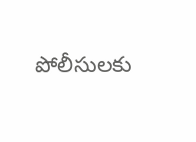పోలీసులకు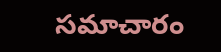సమాచారం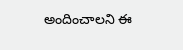అందించాలని ఈ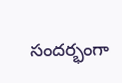సందర్భంగా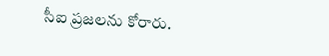సీఐ ప్రజలను కోరారు.